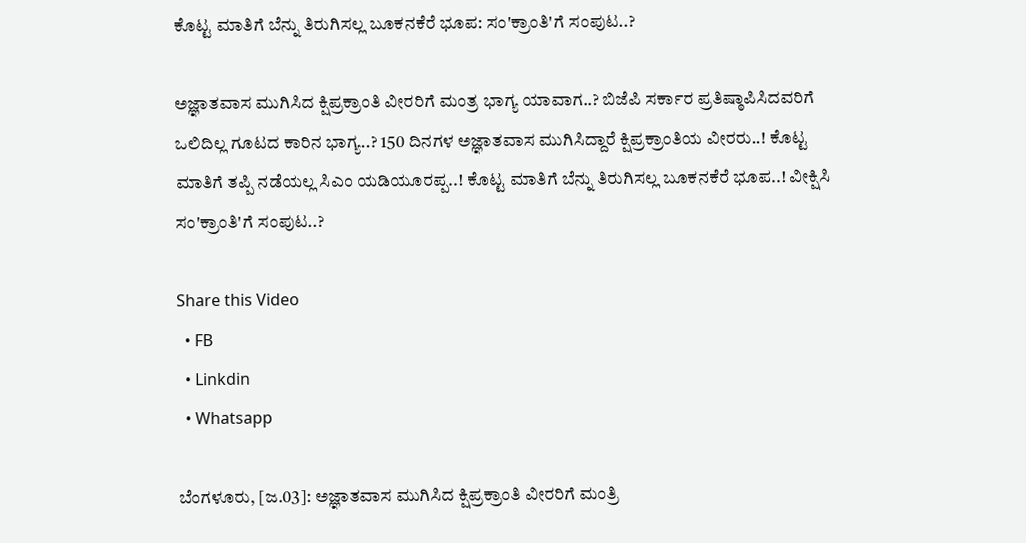ಕೊಟ್ಟ ಮಾತಿಗೆ ಬೆನ್ನು ತಿರುಗಿಸಲ್ಲ ಬೂಕನಕೆರೆ ಭೂಪ: ಸಂ'ಕ್ರಾಂತಿ'ಗೆ ಸಂಪುಟ..?

ಅಜ್ಞಾತವಾಸ ಮುಗಿಸಿದ ಕ್ಷಿಪ್ರಕ್ರಾಂತಿ ವೀರರಿಗೆ ಮಂತ್ರ ಭಾಗ್ಯ ಯಾವಾಗ..? ಬಿಜೆಪಿ ಸರ್ಕಾರ ಪ್ರತಿಷ್ಠಾಪಿಸಿದವರಿಗೆ ಒಲಿದಿಲ್ಲ ಗೂಟದ ಕಾರಿನ ಭಾಗ್ಯ..? 150 ದಿನಗಳ ಅಜ್ಞಾತವಾಸ ಮುಗಿಸಿದ್ದಾರೆ ಕ್ಷಿಪ್ರಕ್ರಾಂತಿಯ ವೀರರು..! ಕೊಟ್ಟ ಮಾತಿಗೆ ತಪ್ಪಿ ನಡೆಯಲ್ಲ ಸಿಎಂ ಯಡಿಯೂರಪ್ಪ..! ಕೊಟ್ಟ ಮಾತಿಗೆ ಬೆನ್ನು ತಿರುಗಿಸಲ್ಲ ಬೂಕನಕೆರೆ ಭೂಪ..! ವೀಕ್ಷಿಸಿ ಸಂ'ಕ್ರಾಂತಿ'ಗೆ ಸಂಪುಟ..?

Share this Video
  • FB
  • Linkdin
  • Whatsapp

ಬೆಂಗಳೂರು, [ಜ.03]: ಅಜ್ಞಾತವಾಸ ಮುಗಿಸಿದ ಕ್ಷಿಪ್ರಕ್ರಾಂತಿ ವೀರರಿಗೆ ಮಂತ್ರಿ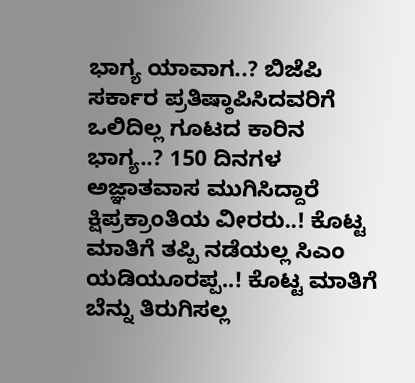ಭಾಗ್ಯ ಯಾವಾಗ..? ಬಿಜೆಪಿ ಸರ್ಕಾರ ಪ್ರತಿಷ್ಠಾಪಿಸಿದವರಿಗೆ ಒಲಿದಿಲ್ಲ ಗೂಟದ ಕಾರಿನ ಭಾಗ್ಯ..? 150 ದಿನಗಳ ಅಜ್ಞಾತವಾಸ ಮುಗಿಸಿದ್ದಾರೆ ಕ್ಷಿಪ್ರಕ್ರಾಂತಿಯ ವೀರರು..! ಕೊಟ್ಟ ಮಾತಿಗೆ ತಪ್ಪಿ ನಡೆಯಲ್ಲ ಸಿಎಂ ಯಡಿಯೂರಪ್ಪ..! ಕೊಟ್ಟ ಮಾತಿಗೆ ಬೆನ್ನು ತಿರುಗಿಸಲ್ಲ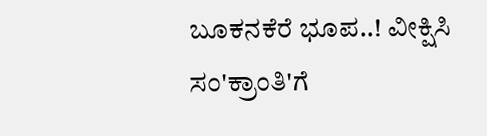ಬೂಕನಕೆರೆ ಭೂಪ..! ವೀಕ್ಷಿಸಿ ಸಂ'ಕ್ರಾಂತಿ'ಗೆ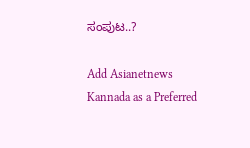ಸಂಪುಟ..?

Add Asianetnews Kannada as a Preferred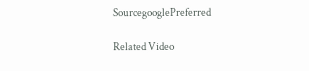SourcegooglePreferred

Related Video